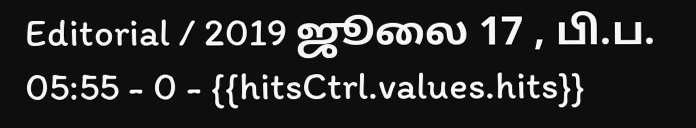Editorial / 2019 ஜூலை 17 , பி.ப. 05:55 - 0 - {{hitsCtrl.values.hits}}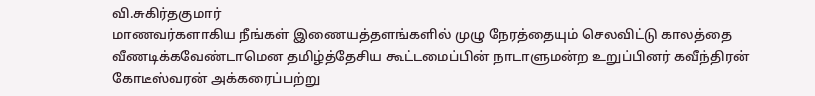வி.சுகிர்தகுமார்
மாணவர்களாகிய நீங்கள் இணையத்தளங்களில் முழு நேரத்தையும் செலவிட்டு காலத்தை வீணடிக்கவேண்டாமென தமிழ்த்தேசிய கூட்டமைப்பின் நாடாளுமன்ற உறுப்பினர் கவீந்திரன் கோடீஸ்வரன் அக்கரைப்பற்று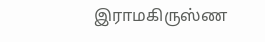இராமகிருஸ்ண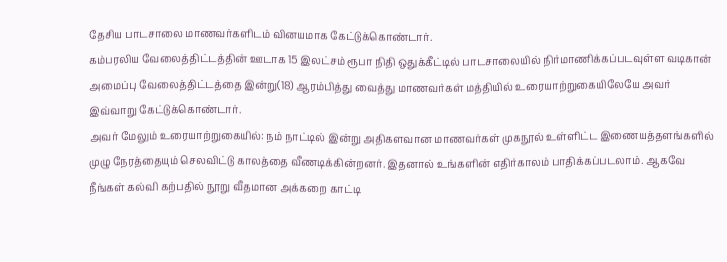தேசிய பாடசாலை மாணவர்களிடம் வினயமாக கேட்டுக்கொண்டார்.
கம்பரலிய வேலைத்திட்டத்தின் ஊடாக 15 இலட்சம் ரூபா நிதி ஒதுக்கீட்டில் பாடசாலையில் நிர்மாணிக்கப்படவுள்ள வடிகான் அமைப்பு வேலைத்திட்டத்தை இன்று(18) ஆரம்பித்து வைத்து மாணவர்கள் மத்தியில் உரையாற்றுகையிலேயே அவர் இவ்வாறு கேட்டுக்கொண்டார்.
அவர் மேலும் உரையாற்றுகையில்: நம் நாட்டில் இன்று அதிகளவான மாணவர்கள் முகநூல் உள்ளிட்ட இணையத்தளங்களில் முழு நேரத்தையும் செலவிட்டு காலத்தை வீணடிக்கின்றனர். இதனால் உங்களின் எதிர்காலம் பாதிக்கப்படலாம். ஆகவே நீங்கள் கல்வி கற்பதில் நூறு வீதமான அக்கறை காட்டி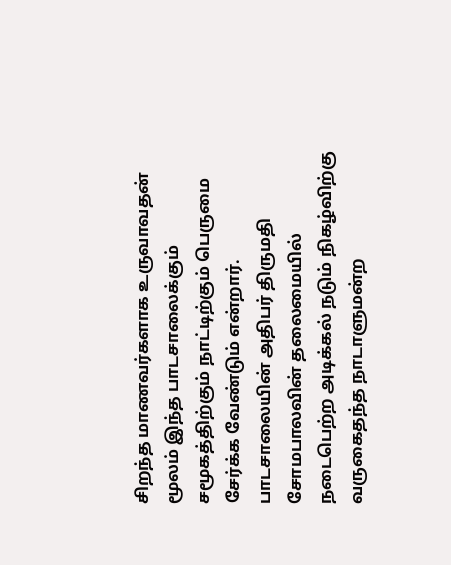சிறந்த மாணவர்களாக உருவாவதன் மூலம் இந்த பாடசாலைக்கும் சமூகத்திற்கும் நாட்டிற்கும் பெருமை சேர்க்க வேண்டும் என்றார்.
பாடசாலையின் அதிபர் திருமதி சோமபாலவின் தலைமையில் நடைபெற்ற அடிக்கல் நடும் நிகழ்விற்கு வருகைதந்த நாடாளுமன்ற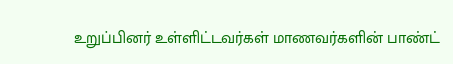உறுப்பினர் உள்ளிட்டவர்கள் மாணவர்களின் பாண்ட்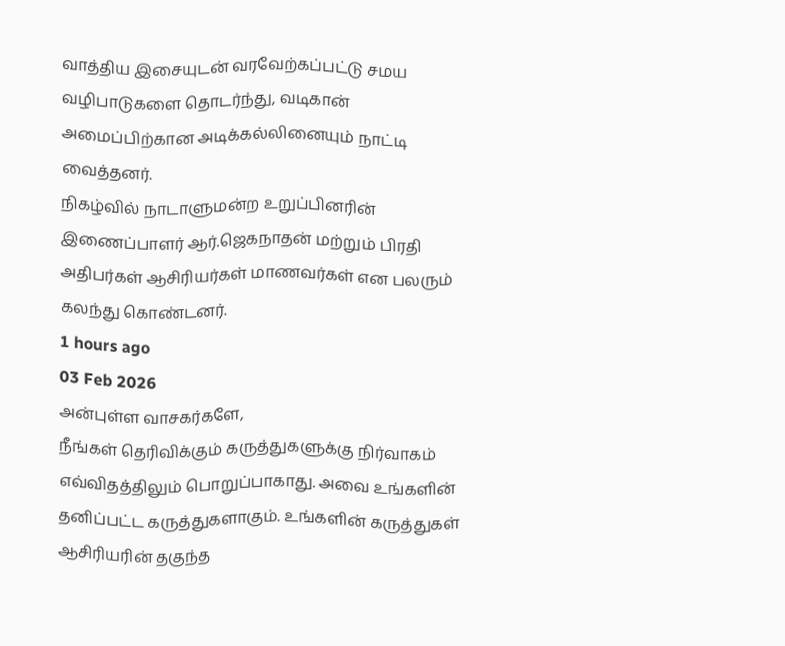வாத்திய இசையுடன் வரவேற்கப்பட்டு சமய வழிபாடுகளை தொடர்ந்து, வடிகான் அமைப்பிற்கான அடிக்கல்லினையும் நாட்டி வைத்தனர்.
நிகழ்வில் நாடாளுமன்ற உறுப்பினரின் இணைப்பாளர் ஆர்.ஜெகநாதன் மற்றும் பிரதி அதிபர்கள் ஆசிரியர்கள் மாணவர்கள் என பலரும் கலந்து கொண்டனர்.
1 hours ago
03 Feb 2026
அன்புள்ள வாசகர்களே,
நீங்கள் தெரிவிக்கும் கருத்துகளுக்கு நிர்வாகம் எவ்விதத்திலும் பொறுப்பாகாது. அவை உங்களின் தனிப்பட்ட கருத்துகளாகும். உங்களின் கருத்துகள் ஆசிரியரின் தகுந்த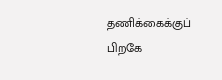தணிக்கைக்குப் பிறகே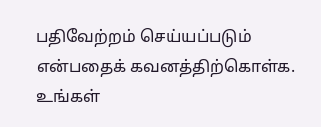பதிவேற்றம் செய்யப்படும் என்பதைக் கவனத்திற்கொள்க. உங்கள்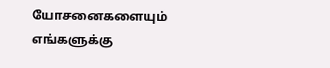யோசனைகளையும் எங்களுக்கு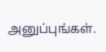அனுப்புங்கள்.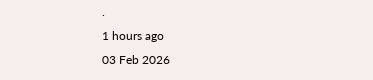.
1 hours ago
03 Feb 2026